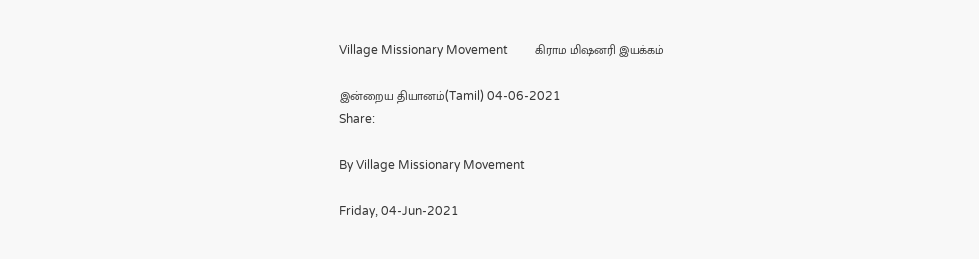Village Missionary Movement         கிராம மிஷனரி இயக்கம்

இன்றைய தியானம்(Tamil) 04-06-2021
Share:

By Village Missionary Movement

Friday, 04-Jun-2021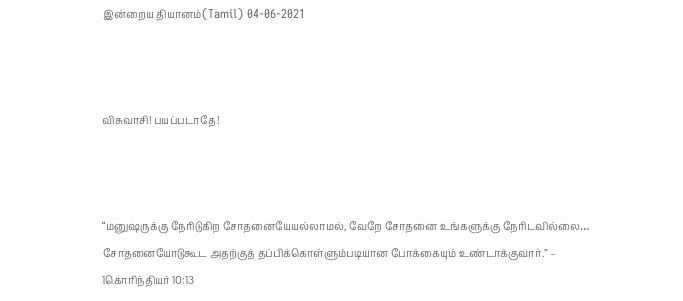இன்றைய தியானம்(Tamil) 04-06-2021



விசுவாசி! பயப்படாதே!



“மனுஷருக்கு நேரிடுகிற சோதனையேயல்லாமல், வேறே சோதனை உங்களுக்கு நேரிடவில்லை… சோதனையோடுகூட அதற்குத் தப்பிக்கொள்ளும்படியான போக்கையும் உண்டாக்குவார்.” – 1கொரிந்தியர் 10:13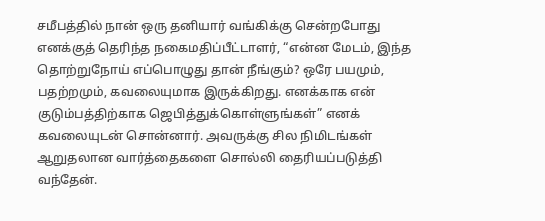சமீபத்தில் நான் ஒரு தனியார் வங்கிக்கு சென்றபோது எனக்குத் தெரிந்த நகைமதிப்பீட்டாளர், “என்ன மேடம், இந்த தொற்றுநோய் எப்பொழுது தான் நீங்கும்? ஒரே பயமும், பதற்றமும், கவலையுமாக இருக்கிறது. எனக்காக என் குடும்பத்திற்காக ஜெபித்துக்கொள்ளுங்கள்” எனக் கவலையுடன் சொன்னார். அவருக்கு சில நிமிடங்கள் ஆறுதலான வார்த்தைகளை சொல்லி தைரியப்படுத்தி வந்தேன்.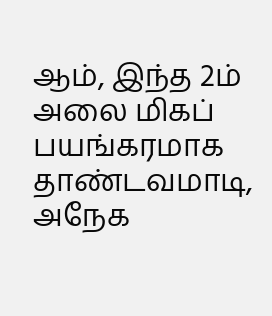ஆம், இந்த 2ம் அலை மிகப் பயங்கரமாக தாண்டவமாடி, அநேக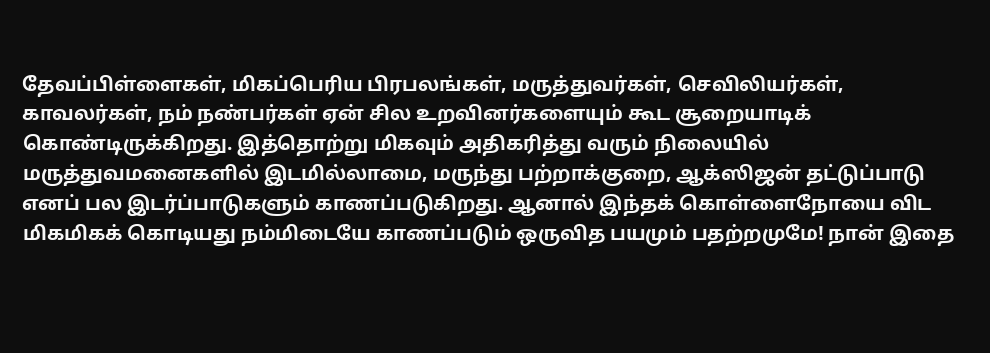தேவப்பிள்ளைகள், மிகப்பெரிய பிரபலங்கள், மருத்துவர்கள், செவிலியர்கள், காவலர்கள், நம் நண்பர்கள் ஏன் சில உறவினர்களையும் கூட சூறையாடிக் கொண்டிருக்கிறது. இத்தொற்று மிகவும் அதிகரித்து வரும் நிலையில் மருத்துவமனைகளில் இடமில்லாமை, மருந்து பற்றாக்குறை, ஆக்ஸிஜன் தட்டுப்பாடு எனப் பல இடர்ப்பாடுகளும் காணப்படுகிறது. ஆனால் இந்தக் கொள்ளைநோயை விட மிகமிகக் கொடியது நம்மிடையே காணப்படும் ஒருவித பயமும் பதற்றமுமே! நான் இதை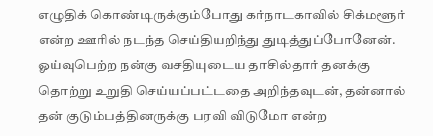எழுதிக் கொண்டிருக்கும்போது கர்நாடகாவில் சிக்மளூர் என்ற ஊரில் நடந்த செய்தியறிந்து துடித்துப்போனேன். ஓய்வுபெற்ற நன்கு வசதியுடைய தாசில்தார் தனக்கு தொற்று உறுதி செய்யப்பட்டதை அறிந்தவுடன், தன்னால் தன் குடும்பத்தினருக்கு பரவி விடுமோ என்ற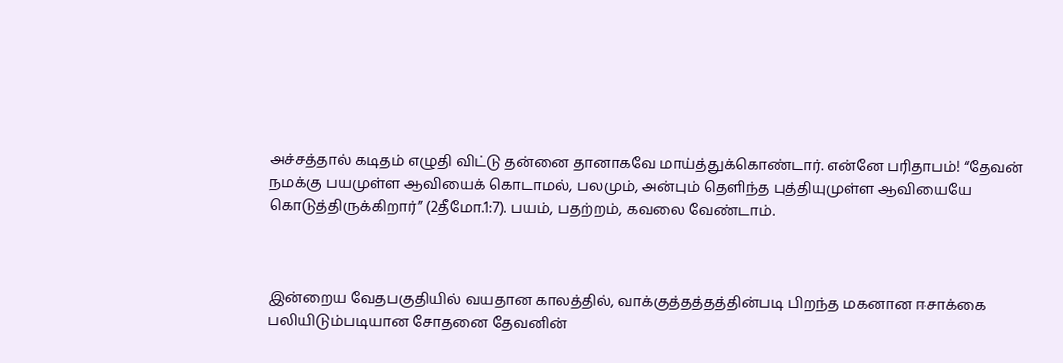அச்சத்தால் கடிதம் எழுதி விட்டு தன்னை தானாகவே மாய்த்துக்கொண்டார். என்னே பரிதாபம்! “தேவன் நமக்கு பயமுள்ள ஆவியைக் கொடாமல், பலமும், அன்பும் தெளிந்த புத்தியுமுள்ள ஆவியையே கொடுத்திருக்கிறார்” (2தீமோ.1:7). பயம், பதற்றம், கவலை வேண்டாம்.



இன்றைய வேதபகுதியில் வயதான காலத்தில், வாக்குத்தத்தத்தின்படி பிறந்த மகனான ஈசாக்கை பலியிடும்படியான சோதனை தேவனின்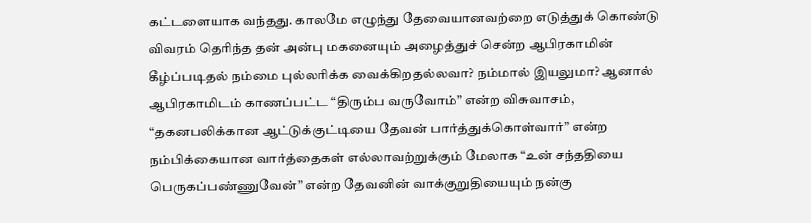கட்டளையாக வந்தது. காலமே எழுந்து தேவையானவற்றை எடுத்துக் கொண்டு விவரம் தெரிந்த தன் அன்பு மகனையும் அழைத்துச் சென்ற ஆபிரகாமின் கீழ்ப்படிதல் நம்மை புல்லரிக்க வைக்கிறதல்லவா? நம்மால் இயலுமா? ஆனால் ஆபிரகாமிடம் காணப்பட்ட “திரும்ப வருவோம்” என்ற விசுவாசம், “தகனபலிக்கான ஆட்டுக்குட்டியை தேவன் பார்த்துக்கொள்வார்” என்ற நம்பிக்கையான வார்த்தைகள் எல்லாவற்றுக்கும் மேலாக “உன் சந்ததியை பெருகப்பண்ணுவேன்” என்ற தேவனின் வாக்குறுதியையும் நன்கு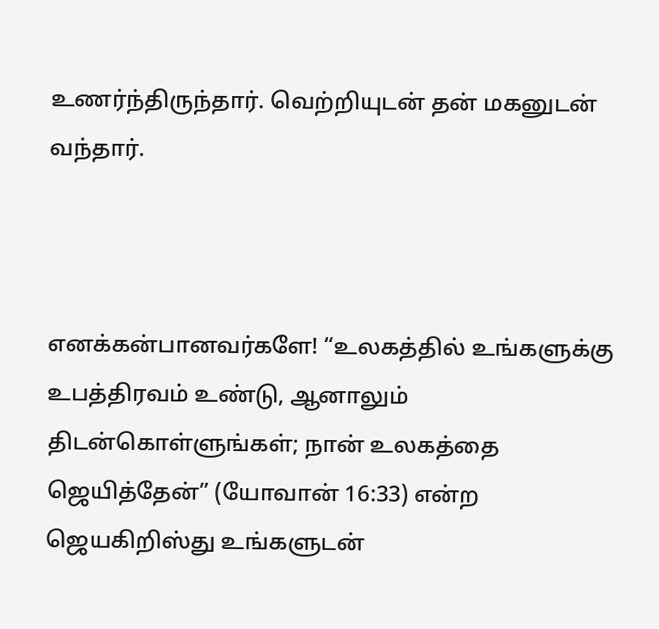உணர்ந்திருந்தார். வெற்றியுடன் தன் மகனுடன் வந்தார்.



எனக்கன்பானவர்களே! “உலகத்தில் உங்களுக்கு உபத்திரவம் உண்டு, ஆனாலும் திடன்கொள்ளுங்கள்; நான் உலகத்தை ஜெயித்தேன்” (யோவான் 16:33) என்ற ஜெயகிறிஸ்து உங்களுடன்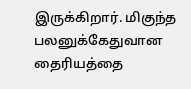இருக்கிறார். மிகுந்த பலனுக்கேதுவான தைரியத்தை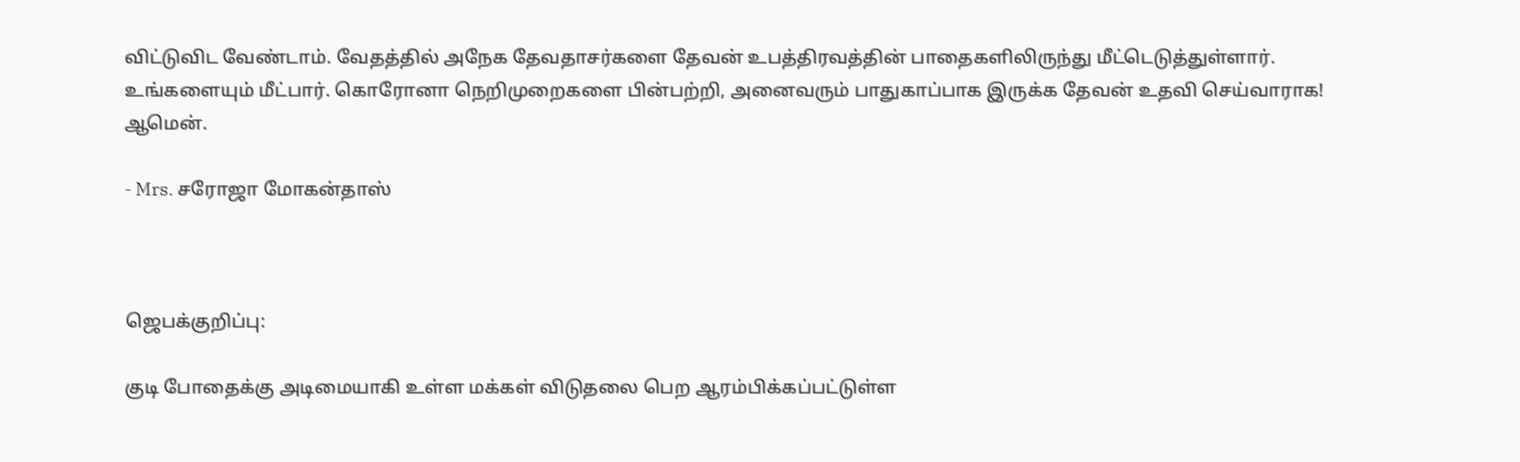விட்டுவிட வேண்டாம். வேதத்தில் அநேக தேவதாசர்களை தேவன் உபத்திரவத்தின் பாதைகளிலிருந்து மீட்டெடுத்துள்ளார். உங்களையும் மீட்பார். கொரோனா நெறிமுறைகளை பின்பற்றி, அனைவரும் பாதுகாப்பாக இருக்க தேவன் உதவி செய்வாராக! ஆமென்.

- Mrs. சரோஜா மோகன்தாஸ்



ஜெபக்குறிப்பு:

குடி போதைக்கு அடிமையாகி உள்ள மக்கள் விடுதலை பெற ஆரம்பிக்கப்பட்டுள்ள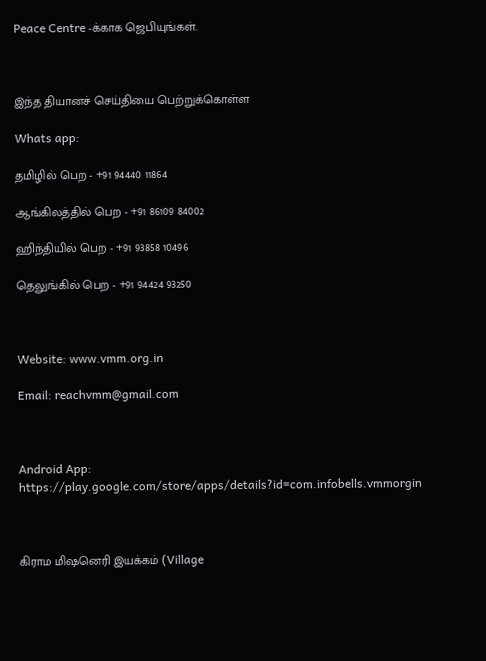Peace Centre -க்காக ஜெபியுங்கள்.



இந்த தியானச் செய்தியை பெற்றுக்கொள்ள

Whats app:

தமிழில் பெற - +91 94440 11864

ஆங்கிலத்தில் பெற - +91 86109 84002

ஹிந்தியில் பெற - +91 93858 10496

தெலுங்கில் பெற - +91 94424 93250



Website: www.vmm.org.in

Email: reachvmm@gmail.com



Android App: https://play.google.com/store/apps/details?id=com.infobells.vmmorgin



கிராம மிஷனெரி இயக்கம் (Village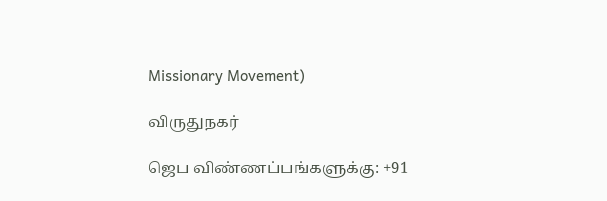Missionary Movement)

விருதுநகர்

ஜெப விண்ணப்பங்களுக்கு: +91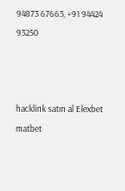94873 67663, +91 94424 93250



hacklink satın al Elexbet matbet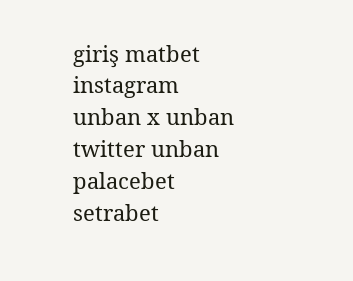giriş matbet instagram unban x unban twitter unban palacebet setrabet